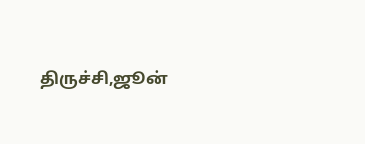திருச்சி,ஜூன்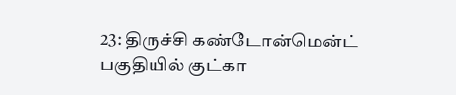23: திருச்சி கண்டோன்மென்ட் பகுதியில் குட்கா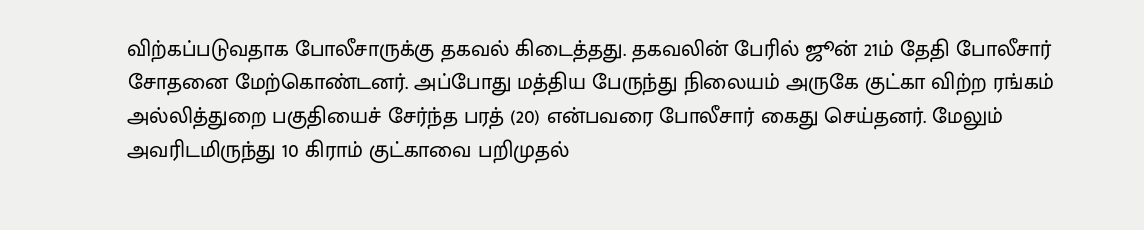விற்கப்படுவதாக போலீசாருக்கு தகவல் கிடைத்தது. தகவலின் பேரில் ஜூன் 21ம் தேதி போலீசார் சோதனை மேற்கொண்டனர். அப்போது மத்திய பேருந்து நிலையம் அருகே குட்கா விற்ற ரங்கம் அல்லித்துறை பகுதியைச் சேர்ந்த பரத் (20) என்பவரை போலீசார் கைது செய்தனர். மேலும் அவரிடமிருந்து 10 கிராம் குட்காவை பறிமுதல்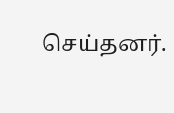செய்தனர்.